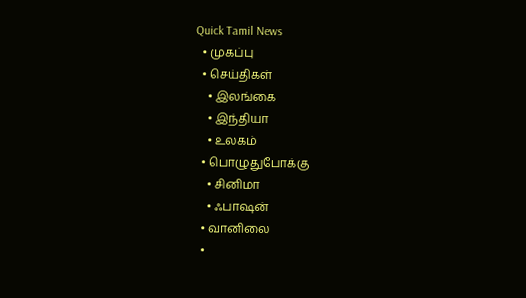Quick Tamil News
  • முகப்பு
  • செய்திகள்
    • இலங்கை
    • இந்தியா
    • உலகம்
  • பொழுதுபோக்கு
    • சினிமா
    • ஃபாஷன்
  • வானிலை
  •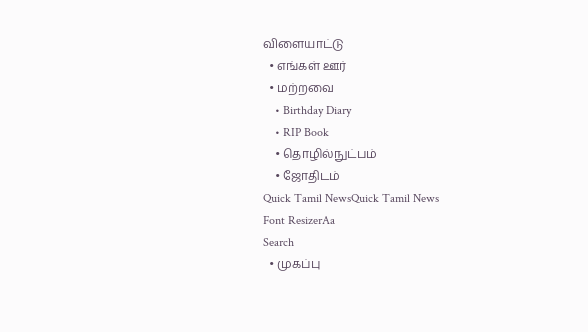விளையாட்டு
  • எங்கள் ஊர்
  • மற்றவை
    • Birthday Diary
    • RIP Book
    • தொழில்நுட்பம்
    • ஜோதிடம்
Quick Tamil NewsQuick Tamil News
Font ResizerAa
Search
  • முகப்பு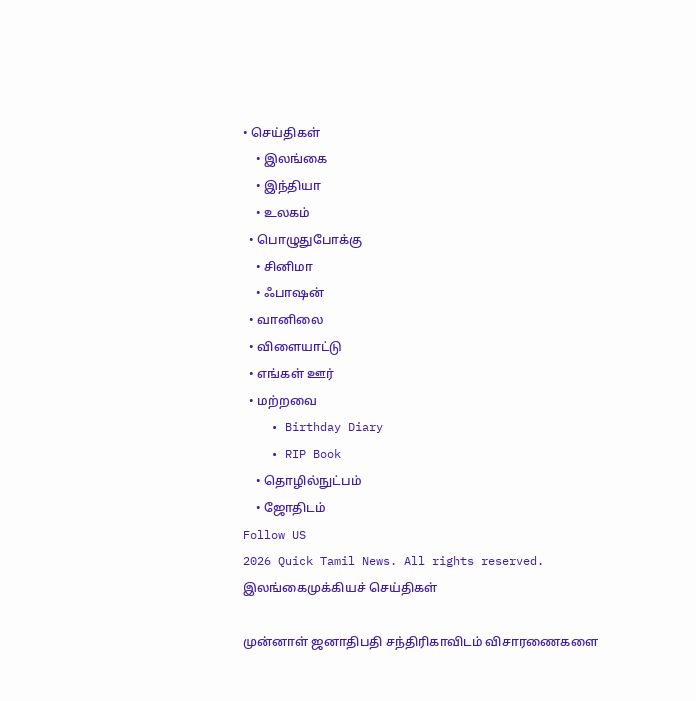• செய்திகள்
    • இலங்கை
    • இந்தியா
    • உலகம்
  • பொழுதுபோக்கு
    • சினிமா
    • ஃபாஷன்
  • வானிலை
  • விளையாட்டு
  • எங்கள் ஊர்
  • மற்றவை
    • Birthday Diary
    • RIP Book
    • தொழில்நுட்பம்
    • ஜோதிடம்
Follow US
2026 Quick Tamil News. All rights reserved.
இலங்கைமுக்கியச் செய்திகள்

முன்னாள் ஜனாதிபதி சந்திரிகாவிடம் விசாரணைகளை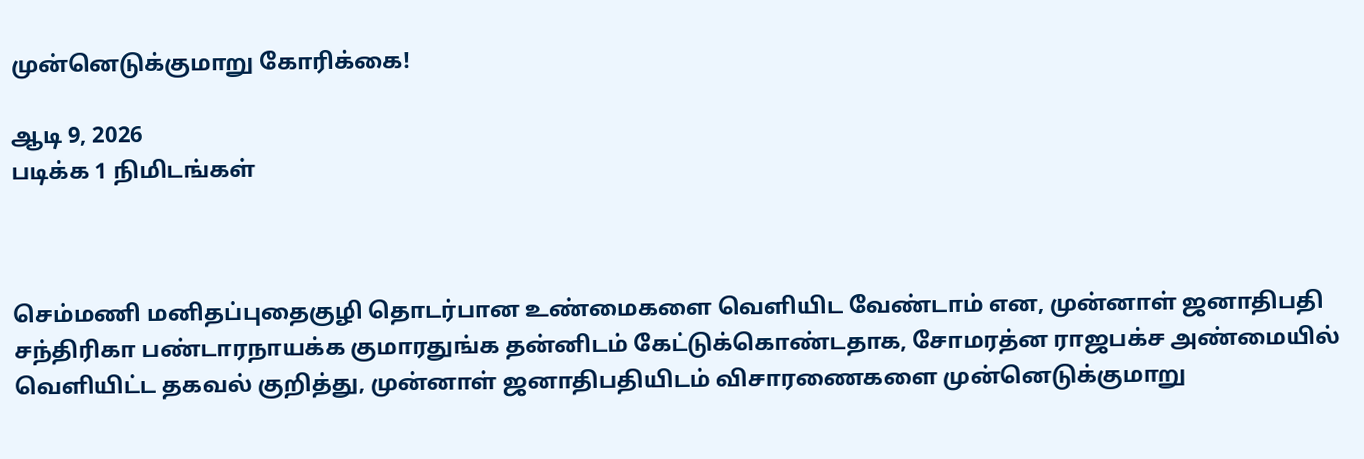முன்னெடுக்குமாறு கோரிக்கை!

ஆடி 9, 2026
படிக்க 1 நிமிடங்கள்



செம்மணி மனிதப்புதைகுழி தொடர்பான உண்மைகளை வெளியிட வேண்டாம் என, முன்னாள் ஜனாதிபதி சந்திரிகா பண்டாரநாயக்க குமாரதுங்க தன்னிடம் கேட்டுக்கொண்டதாக, சோமரத்ன ராஜபக்ச அண்மையில் வெளியிட்ட தகவல் குறித்து, முன்னாள் ஜனாதிபதியிடம் விசாரணைகளை முன்னெடுக்குமாறு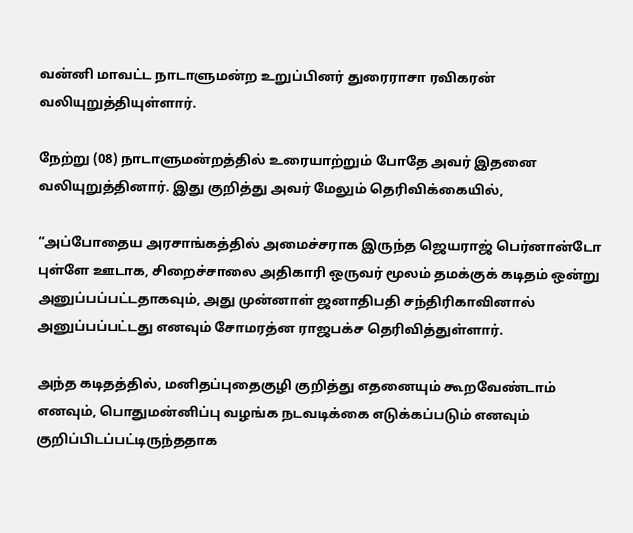வன்னி மாவட்ட நாடாளுமன்ற உறுப்பினர் துரைராசா ரவிகரன் வலியுறுத்தியுள்ளார்.

நேற்று (08) நாடாளுமன்றத்தில் உரையாற்றும் போதே அவர் இதனை வலியுறுத்தினார். இது குறித்து அவர் மேலும் தெரிவிக்கையில்,

“அப்போதைய அரசாங்கத்தில் அமைச்சராக இருந்த ஜெயராஜ் பெர்னான்டோ புள்ளே ஊடாக, சிறைச்சாலை அதிகாரி ஒருவர் மூலம் தமக்குக் கடிதம் ஒன்று அனுப்பப்பட்டதாகவும், அது முன்னாள் ஜனாதிபதி சந்திரிகாவினால் அனுப்பப்பட்டது எனவும் சோமரத்ன ராஜபக்ச தெரிவித்துள்ளார்.

அந்த கடிதத்தில், மனிதப்புதைகுழி குறித்து எதனையும் கூறவேண்டாம் எனவும், பொதுமன்னிப்பு வழங்க நடவடிக்கை எடுக்கப்படும் எனவும் குறிப்பிடப்பட்டிருந்ததாக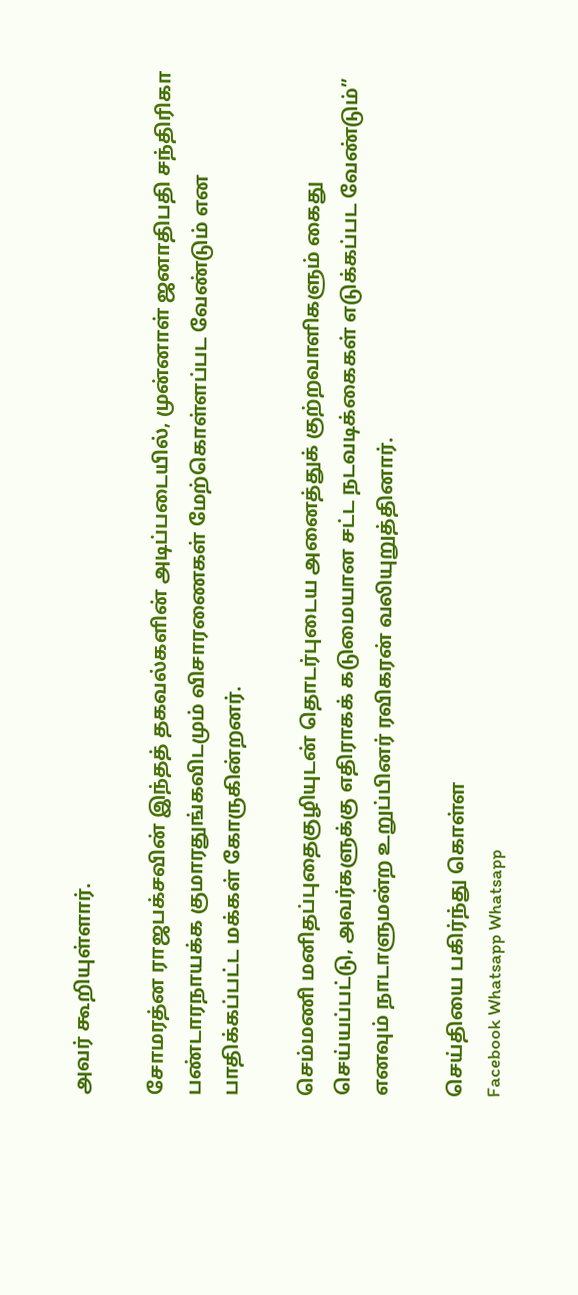அவர் கூறியுள்ளார்.

சோமரத்ன ராஜபக்சவின் இந்தத் தகவல்களின் அடிப்படையில், முன்னாள் ஜனாதிபதி சந்திரிகா பண்டாரநாயக்க குமாரதுங்கவிடமும் விசாரணைகள் மேற்கொள்ளப்பட வேண்டும் என பாதிக்கப்பட்ட மக்கள் கோருகின்றனர்.

செம்மணி மனிதப்புதைகுழியுடன் தொடர்புடைய அனைத்துக் குற்றவாளிகளும் கைது செய்யப்பட்டு, அவர்களுக்கு எதிராகக் கடுமையான சட்ட நடவடிக்கைகள் எடுக்கப்பட வேண்டும்” எனவும் நாடாளுமன்ற உறுப்பினர் ரவிகரன் வலியுறுத்தினார்.

செய்தியை பகிர்ந்து கொள்ள
Facebook Whatsapp Whatsapp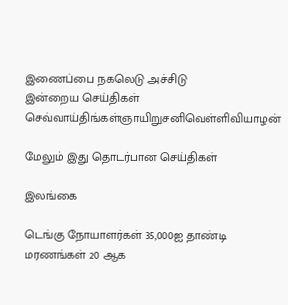இணைப்பை நகலெடு அச்சிடு
இன்றைய செய்திகள்
செவ்வாய்திங்கள்ஞாயிறுசனிவெள்ளிவியாழன்

மேலும் இது தொடர்பான செய்திகள்

இலங்கை

டெங்கு நோயாளர்கள் 35,000ஐ தாண்டி மரணங்கள் 20 ஆக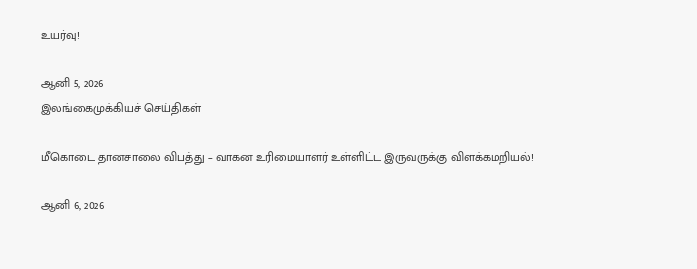உயர்வு!

ஆனி 5, 2026
இலங்கைமுக்கியச் செய்திகள்

மீகொடை தானசாலை விபத்து – வாகன உரிமையாளர் உள்ளிட்ட இருவருக்கு விளக்கமறியல்!

ஆனி 6, 2026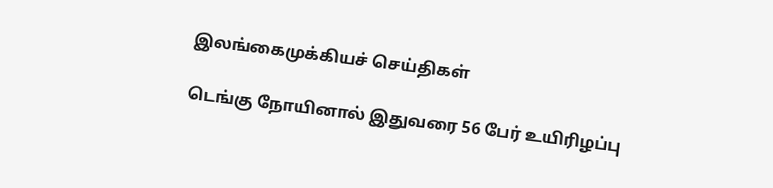இலங்கைமுக்கியச் செய்திகள்

டெங்கு நோயினால் இதுவரை 56 பேர் உயிரிழப்பு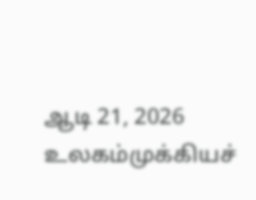ஆடி 21, 2026
உலகம்முக்கியச்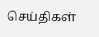செய்திகள்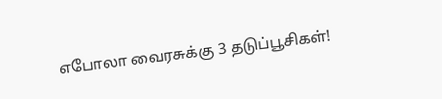எபோலா வைரசுக்கு 3 தடுப்பூசிகள்!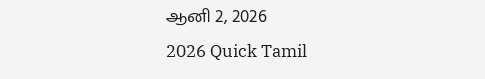ஆனி 2, 2026
2026 Quick Tamil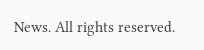News. All rights reserved.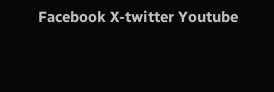Facebook X-twitter Youtube